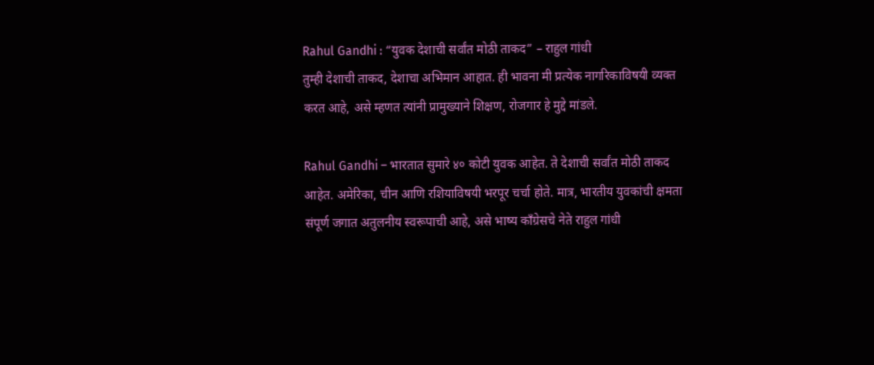Rahul Gandhi : “युवक देशाची सर्वांत मोठी ताकद” – राहुल गांधी
तुम्ही देशाची ताकद, देशाचा अभिमान आहात. ही भावना मी प्रत्येक नागरिकाविषयी व्यक्त करत आहे, असे म्हणत त्यांनी प्रामुख्याने शिक्षण, रोजगार हे मुद्दे मांडले.

Rahul Gandhi – भारतात सुमारे ४० कोटी युवक आहेत. ते देशाची सर्वांत मोठी ताकद आहेत. अमेरिका, चीन आणि रशियाविषयी भरपूर चर्चा होते. मात्र, भारतीय युवकांची क्षमता संपूर्ण जगात अतुलनीय स्वरूपाची आहे, असे भाष्य कॉंग्रेसचे नेते राहुल गांधी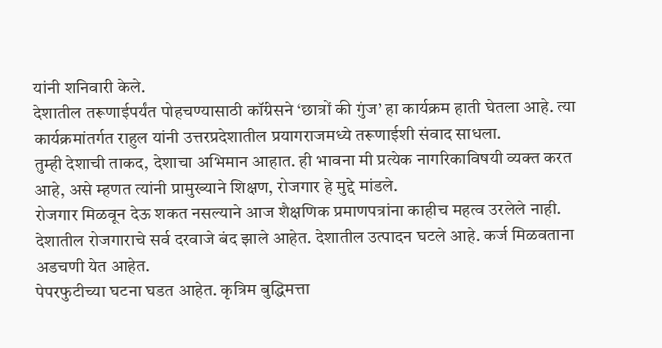यांनी शनिवारी केले.
देशातील तरूणाईपर्यंत पोहचण्यासाठी कॉंग्रेसने ‘छात्रों की गुंज’ हा कार्यक्रम हाती घेतला आहे. त्या कार्यक्रमांतर्गत राहुल यांनी उत्तरप्रदेशातील प्रयागराजमध्ये तरूणाईशी संवाद साधला.
तुम्ही देशाची ताकद, देशाचा अभिमान आहात. ही भावना मी प्रत्येक नागरिकाविषयी व्यक्त करत आहे, असे म्हणत त्यांनी प्रामुख्याने शिक्षण, रोजगार हे मुद्दे मांडले.
रोजगार मिळवून देऊ शकत नसल्याने आज शैक्षणिक प्रमाणपत्रांना काहीच महत्व उरलेले नाही. देशातील रोजगाराचे सर्व दरवाजे बंद झाले आहेत. देशातील उत्पादन घटले आहे. कर्ज मिळवताना अडचणी येत आहेत.
पेपरफुटीच्या घटना घडत आहेत. कृत्रिम बुद्धिमत्ता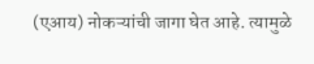(एआय) नोकऱ्यांची जागा घेत आहे. त्यामुळे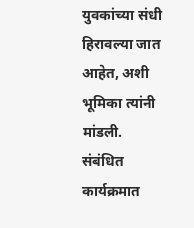युवकांच्या संधी हिरावल्या जात आहेत, अशी भूमिका त्यांनी मांडली. संबंधित कार्यक्रमात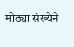मोठ्या संख्येने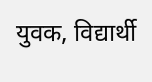युवक, विद्यार्थी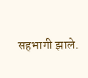सहभागी झाले.